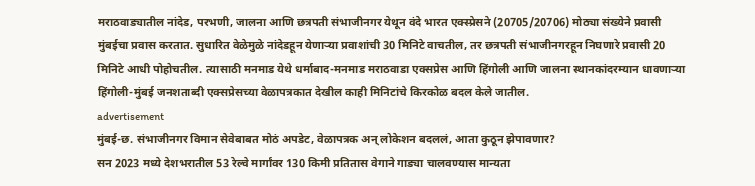मराठवाड्यातील नांदेड, परभणी, जालना आणि छत्रपती संभाजीनगर येथून वंदे भारत एक्स्प्रेसने (20705/20706) मोठ्या संख्येने प्रवासी मुंबईचा प्रवास करतात. सुधारित वेळेमुळे नांदेडहून येणाऱ्या प्रवाशांची 30 मिनिटे वाचतील, तर छत्रपती संभाजीनगरहून निघणारे प्रवासी 20 मिनिटे आधी पोहोचतील. त्यासाठी मनमाड येथे धर्माबाद-मनमाड मराठवाडा एक्सप्रेस आणि हिंगोली आणि जालना स्थानकांदरम्यान धावणाऱ्या हिंगोली-मुंबई जनशताब्दी एक्सप्रेसच्या वेळापत्रकात देखील काही मिनिटांचे किरकोळ बदल केले जातील.
advertisement
मुंबई-छ. संभाजीनगर विमान सेवेबाबत मोठं अपडेट, वेळापत्रक अन् लोकेशन बदललं, आता कुठून झेपावणार?
सन 2023 मध्ये देशभरातील 53 रेल्वे मार्गांवर 130 किमी प्रतितास वेगाने गाड्या चालवण्यास मान्यता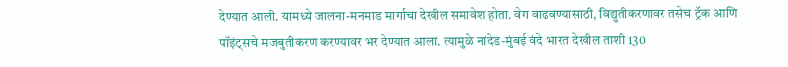देण्यात आली. यामध्ये जालना-मनमाड मार्गाचा देखील समावेश होता. वेग वाढवण्यासाठी, विद्युतीकरणावर तसेच ट्रॅक आणि पॉइंट्सचे मजबुतीकरण करण्यावर भर देण्यात आला. त्यामुळे नांदेड-मुंबई वंदे भारत देखील ताशी 130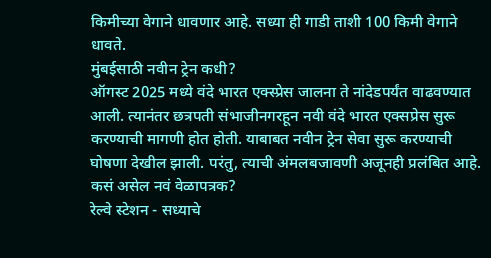किमीच्या वेगाने धावणार आहे. सध्या ही गाडी ताशी 100 किमी वेगाने धावते.
मुंबईसाठी नवीन ट्रेन कधी?
ऑगस्ट 2025 मध्ये वंदे भारत एक्स्प्रेस जालना ते नांदेडपर्यंत वाढवण्यात आली. त्यानंतर छत्रपती संभाजीनगरहून नवी वंदे भारत एक्सप्रेस सुरू करण्याची मागणी होत होती. याबाबत नवीन ट्रेन सेवा सुरू करण्याची घोषणा देखील झाली. परंतु, त्याची अंमलबजावणी अजूनही प्रलंबित आहे.
कसं असेल नवं वेळापत्रक?
रेल्वे स्टेशन - सध्याचे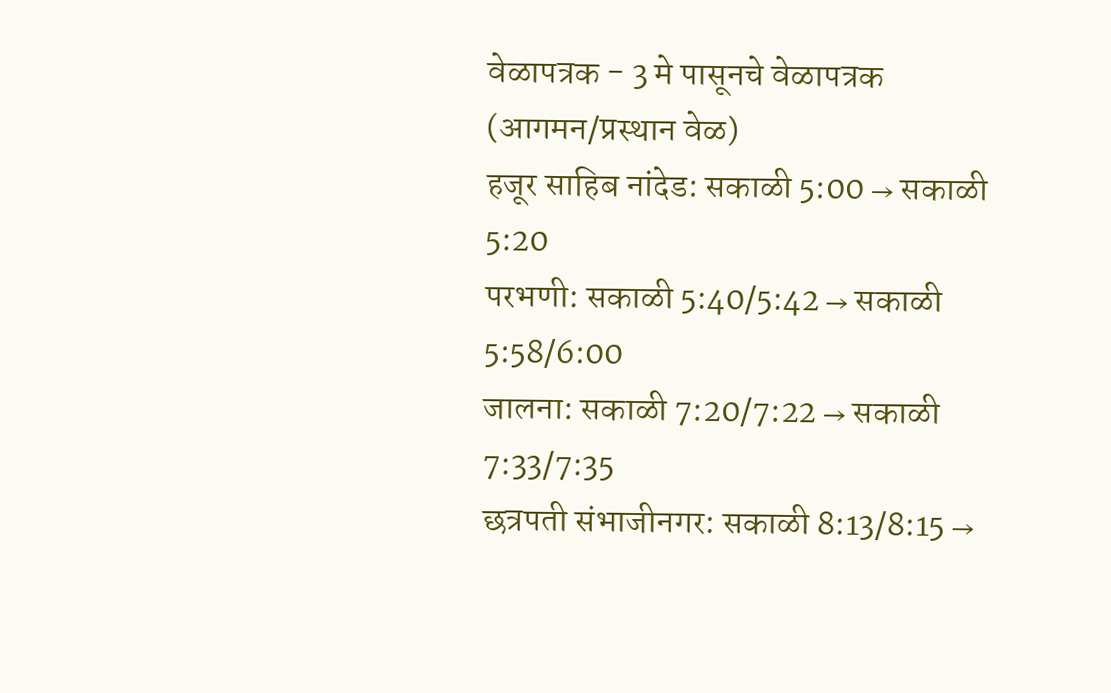वेळापत्रक - 3 मे पासूनचे वेळापत्रक (आगमन/प्रस्थान वेळ)
हजूर साहिब नांदेड: सकाळी 5:00 → सकाळी 5:20
परभणी: सकाळी 5:40/5:42 → सकाळी 5:58/6:00
जालना: सकाळी 7:20/7:22 → सकाळी 7:33/7:35
छत्रपती संभाजीनगर: सकाळी 8:13/8:15 →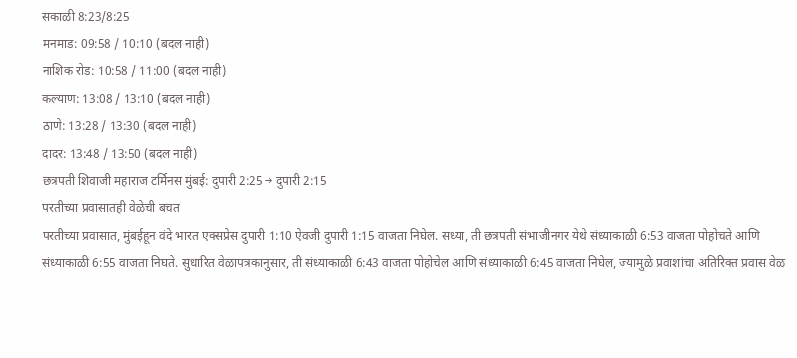सकाळी 8:23/8:25
मनमाड: 09:58 / 10:10 (बदल नाही)
नाशिक रोड: 10:58 / 11:00 (बदल नाही)
कल्याण: 13:08 / 13:10 (बदल नाही)
ठाणे: 13:28 / 13:30 (बदल नाही)
दादर: 13:48 / 13:50 (बदल नाही)
छत्रपती शिवाजी महाराज टर्मिनस मुंबई: दुपारी 2:25 → दुपारी 2:15
परतीच्या प्रवासातही वेळेची बचत
परतीच्या प्रवासात, मुंबईहून वंदे भारत एक्सप्रेस दुपारी 1:10 ऐवजी दुपारी 1:15 वाजता निघेल. सध्या, ती छत्रपती संभाजीनगर येथे संध्याकाळी 6:53 वाजता पोहोचते आणि संध्याकाळी 6:55 वाजता निघते. सुधारित वेळापत्रकानुसार, ती संध्याकाळी 6:43 वाजता पोहोचेल आणि संध्याकाळी 6:45 वाजता निघेल, ज्यामुळे प्रवाशांचा अतिरिक्त प्रवास वेळ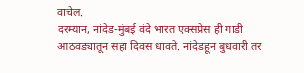वाचेल.
दरम्यान, नांदेड-मुंबई वंदे भारत एक्सप्रेस ही गाडी आठवड्यातून सहा दिवस धावते. नांदेडहून बुधवारी तर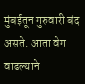मुंबईतून गुरुवारी बंद असते. आता वेग वाढल्याने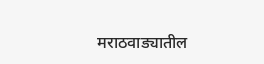मराठवाड्यातील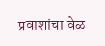प्रवाशांचा वेळ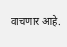वाचणार आहे.